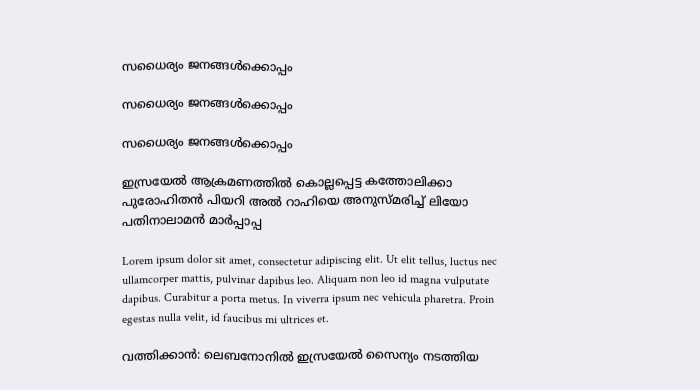സധൈര്യം ജനങ്ങൾക്കൊപ്പം

സധൈര്യം ജനങ്ങൾക്കൊപ്പം

സധൈര്യം ജനങ്ങൾക്കൊപ്പം

ഇസ്രയേൽ ആക്രമണത്തിൽ കൊല്ലപ്പെട്ട കത്തോലിക്കാ പുരോഹിതൻ പിയറി അൽ റാഹിയെ അനുസ്മരിച്ച് ലിയോ പതിനാലാമൻ മാർപ്പാപ്പ

Lorem ipsum dolor sit amet, consectetur adipiscing elit. Ut elit tellus, luctus nec ullamcorper mattis, pulvinar dapibus leo. Aliquam non leo id magna vulputate dapibus. Curabitur a porta metus. In viverra ipsum nec vehicula pharetra. Proin egestas nulla velit, id faucibus mi ultrices et.

വത്തിക്കാൻ: ലെബനോനിൽ ഇസ്രയേൽ സൈന്യം നടത്തിയ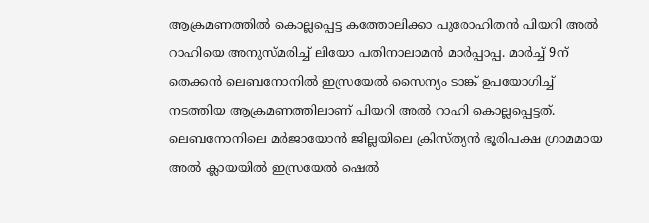ആക്രമണത്തിൽ കൊല്ലപ്പെട്ട കത്തോലിക്കാ പുരോഹിതൻ പിയറി അൽ റാഹിയെ അനുസ്മരിച്ച് ലിയോ പതിനാലാമൻ മാർപ്പാപ്പ. മാർച്ച് 9ന് തെക്കൻ ലെബനോനിൽ ഇസ്രയേൽ സൈന്യം ടാങ്ക് ഉപയോഗിച്ച് നടത്തിയ ആക്രമണത്തിലാണ് പിയറി അൽ റാഹി കൊല്ലപ്പെട്ടത്. ലെബനോനിലെ മർജായോൻ ജില്ലയിലെ ക്രിസ്ത്യൻ ഭൂരിപക്ഷ ഗ്രാമമായ അൽ ക്ലായയിൽ ഇസ്രയേൽ ഷെൽ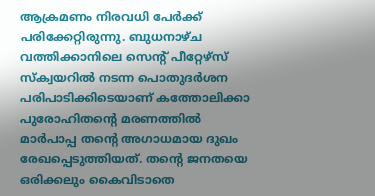ആക്രമണം നിരവധി പേർക്ക് പരിക്കേറ്റിരുന്നു. ബുധനാഴ്ച വത്തിക്കാനിലെ സെന്റ് പീറ്റേഴ്സ് സ്ക്വയറിൽ നടന്ന പൊതുദർശന പരിപാടിക്കിടെയാണ് കത്തോലിക്കാ പുരോഹിതന്റെ മരണത്തിൽ മാർപാപ്പ തന്റെ അഗാധമായ ദുഖം രേഖപ്പെടുത്തിയത്. തന്റെ ജനതയെ ഒരിക്കലും കൈവിടാതെ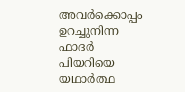അവർക്കൊപ്പം ഉറച്ചുനിന്ന ഫാദർ പിയറിയെ യഥാർത്ഥ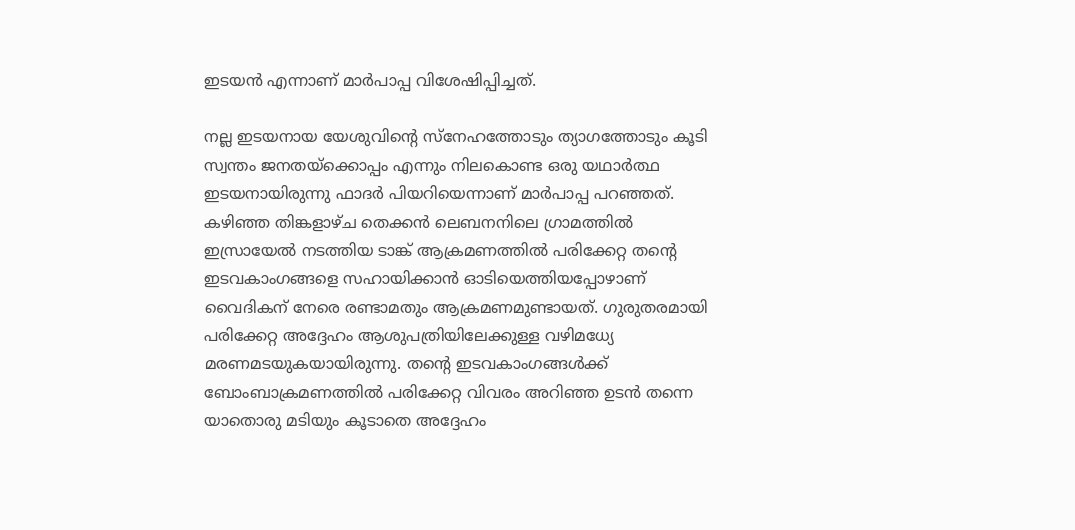ഇടയൻ എന്നാണ് മാർപാപ്പ വിശേഷിപ്പിച്ചത്.

നല്ല ഇടയനായ യേശുവിന്റെ സ്നേഹത്തോടും ത്യാഗത്തോടും കൂടി സ്വന്തം ജനതയ്ക്കൊപ്പം എന്നും നിലകൊണ്ട ഒരു യഥാർത്ഥ ഇടയനായിരുന്നു ഫാദർ പിയറിയെന്നാണ് മാർപാപ്പ പറഞ്ഞത്. കഴിഞ്ഞ തിങ്കളാഴ്ച തെക്കൻ ലെബനനിലെ ഗ്രാമത്തിൽ ഇസ്രായേൽ നടത്തിയ ടാങ്ക് ആക്രമണത്തിൽ പരിക്കേറ്റ തന്റെ ഇടവകാംഗങ്ങളെ സഹായിക്കാൻ ഓടിയെത്തിയപ്പോഴാണ് വൈദികന് നേരെ രണ്ടാമതും ആക്രമണമുണ്ടായത്. ഗുരുതരമായി പരിക്കേറ്റ അദ്ദേഹം ആശുപത്രിയിലേക്കുള്ള വഴിമധ്യേ മരണമടയുകയായിരുന്നു. തന്റെ ഇടവകാംഗങ്ങൾക്ക് ബോംബാക്രമണത്തിൽ പരിക്കേറ്റ വിവരം അറിഞ്ഞ ഉടൻ തന്നെ യാതൊരു മടിയും കൂടാതെ അദ്ദേഹം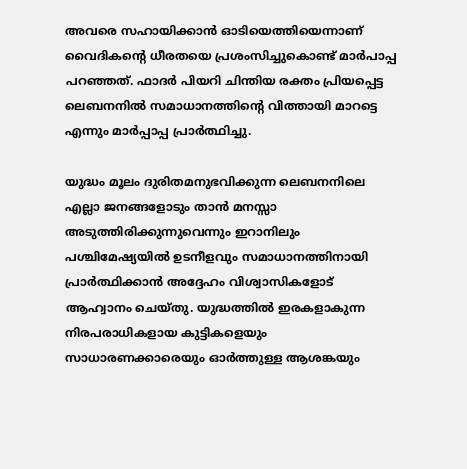അവരെ സഹായിക്കാൻ ഓടിയെത്തിയെന്നാണ് വൈദികന്റെ ധീരതയെ പ്രശംസിച്ചുകൊണ്ട് മാർപാപ്പ പറഞ്ഞത്. ഫാദർ പിയറി ചിന്തിയ രക്തം പ്രിയപ്പെട്ട ലെബനനിൽ സമാധാനത്തിന്റെ വിത്തായി മാറട്ടെ എന്നും മാർപ്പാപ്പ പ്രാർത്ഥിച്ചു.

യുദ്ധം മൂലം ദുരിതമനുഭവിക്കുന്ന ലെബനനിലെ എല്ലാ ജനങ്ങളോടും താൻ മനസ്സാ അടുത്തിരിക്കുന്നുവെന്നും ഇറാനിലും പശ്ചിമേഷ്യയിൽ ഉടനീളവും സമാധാനത്തിനായി പ്രാർത്ഥിക്കാൻ അദ്ദേഹം വിശ്വാസികളോട് ആഹ്വാനം ചെയ്തു. യുദ്ധത്തിൽ ഇരകളാകുന്ന നിരപരാധികളായ കുട്ടികളെയും സാധാരണക്കാരെയും ഓർത്തുള്ള ആശങ്കയും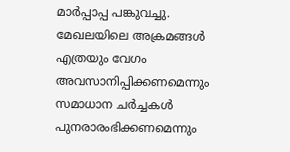മാർപ്പാപ്പ പങ്കുവച്ചു. മേഖലയിലെ അക്രമങ്ങൾ എത്രയും വേഗം അവസാനിപ്പിക്കണമെന്നും സമാധാന ചർച്ചകൾ പുനരാരംഭിക്കണമെന്നും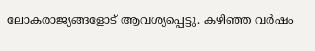ലോകരാജ്യങ്ങളോട് ആവശ്യപ്പെട്ടു. കഴിഞ്ഞ വർഷം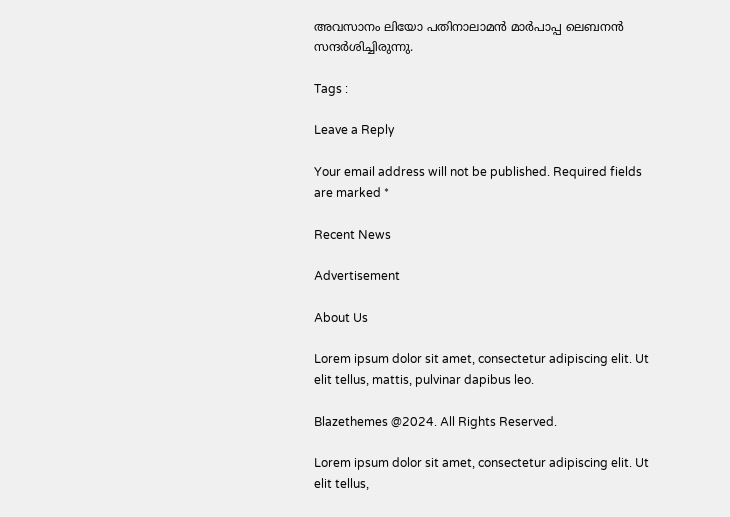അവസാനം ലിയോ പതിനാലാമൻ മാർപാപ്പ ലെബനൻ സന്ദർശിച്ചിരുന്നു.

Tags :

Leave a Reply

Your email address will not be published. Required fields are marked *

Recent News

Advertisement

About Us

Lorem ipsum dolor sit amet, consectetur adipiscing elit. Ut elit tellus, mattis, pulvinar dapibus leo.

Blazethemes @2024. All Rights Reserved.

Lorem ipsum dolor sit amet, consectetur adipiscing elit. Ut elit tellus,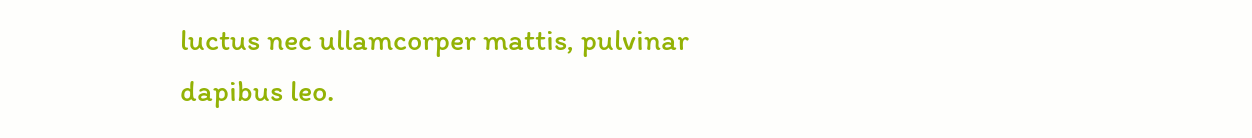luctus nec ullamcorper mattis, pulvinar dapibus leo.